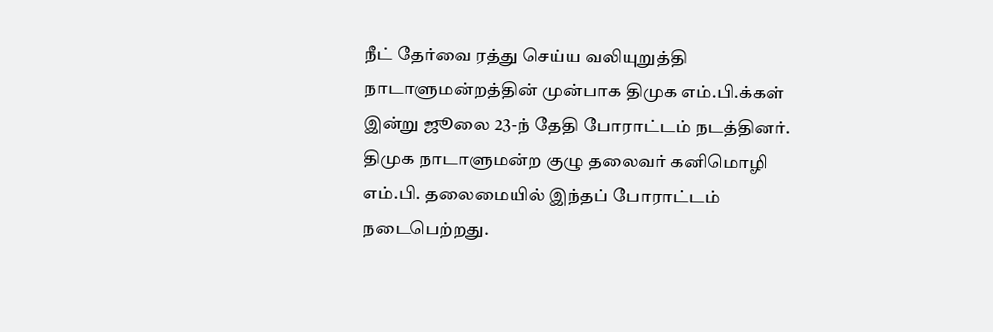நீட் தேர்வை ரத்து செய்ய வலியுறுத்தி நாடாளுமன்றத்தின் முன்பாக திமுக எம்.பி.க்கள் இன்று ஜூலை 23-ந் தேதி போராட்டம் நடத்தினர்.
திமுக நாடாளுமன்ற குழு தலைவர் கனிமொழி எம்.பி. தலைமையில் இந்தப் போராட்டம் நடைபெற்றது.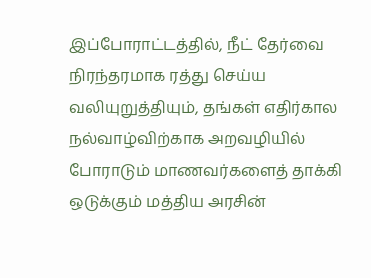இப்போராட்டத்தில், நீட் தேர்வை நிரந்தரமாக ரத்து செய்ய வலியுறுத்தியும், தங்கள் எதிர்கால நல்வாழ்விற்காக அறவழியில் போராடும் மாணவர்களைத் தாக்கி ஒடுக்கும் மத்திய அரசின்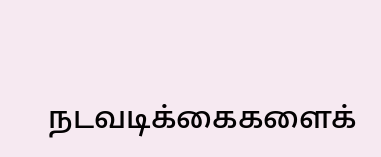நடவடிக்கைகளைக்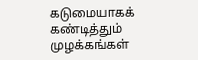கடுமையாகக் கண்டித்தும் முழக்கங்கள்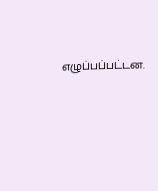எழுப்பப்பட்டன.